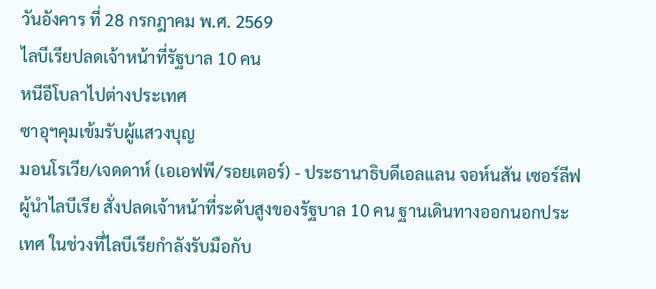วันอังคาร ที่ 28 กรกฎาคม พ.ศ. 2569
ไลบีเรียปลดเจ้าหน้าที่รัฐบาล 10 คน
หนีอีโบลาไปต่างประเทศ
ซาอุฯคุมเข้มรับผู้แสวงบุญ
มอนโรเวีย/เจดดาห์ (เอเอฟพี/รอยเตอร์) - ประธานาธิบดีเอลแลน จอห์นสัน เซอร์ลีฟ ผู้นำไลบีเรีย สั่งปลดเจ้าหน้าที่ระดับสูงของรัฐบาล 10 คน ฐานเดินทางออกนอกประเทศ ในช่วงที่ไลบีเรียกำลังรับมือกับ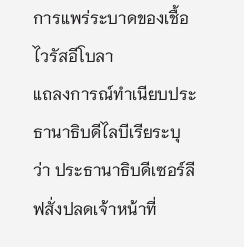การแพร่ระบาดของเชื้อไวรัสอีโบลา
แถลงการณ์ทำเนียบประธานาธิบดีไลบีเรียระบุว่า ประธานาธิบดีเซอร์ลีฟสั่งปลดเจ้าหน้าที่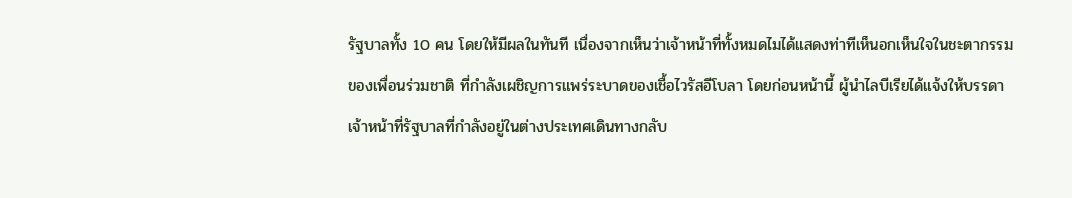รัฐบาลทั้ง 10 คน โดยให้มีผลในทันที เนื่องจากเห็นว่าเจ้าหน้าที่ทั้งหมดไมได้แสดงท่าทีเห็นอกเห็นใจในชะตากรรมของเพื่อนร่วมชาติ ที่กำลังเผชิญการแพร่ระบาดของเชื้อไวรัสอีโบลา โดยก่อนหน้านี้ ผู้นำไลบีเรียได้แจ้งให้บรรดาเจ้าหน้าที่รัฐบาลที่กำลังอยู่ในต่างประเทศเดินทางกลับ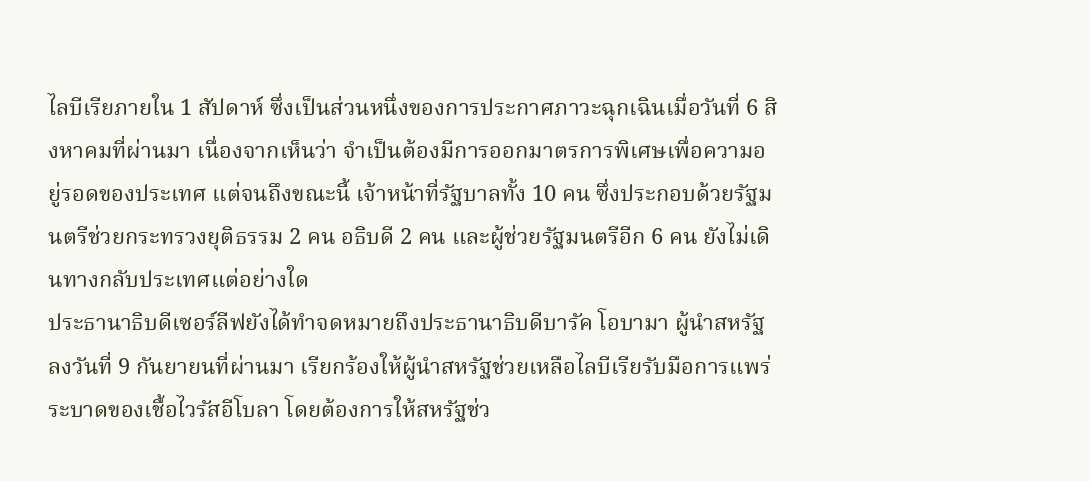ไลบีเรียภายใน 1 สัปดาห์ ซึ่งเป็นส่วนหนึ่งของการประกาศภาวะฉุกเฉินเมื่อวันที่ 6 สิงหาคมที่ผ่านมา เนื่องจากเห็นว่า จำเป็นต้องมีการออกมาตรการพิเศษเพื่อความอยู่รอดของประเทศ แต่จนถึงขณะนี้ เจ้าหน้าที่รัฐบาลทั้ง 10 คน ซึ่งประกอบด้วยรัฐมนตรีช่วยกระทรวงยุติธรรม 2 คน อธิบดี 2 คน และผู้ช่วยรัฐมนตรีอีก 6 คน ยังไม่เดินทางกลับประเทศแต่อย่างใด
ประธานาธิบดีเซอร์ลีฟยังได้ทำจดหมายถึงประธานาธิบดีบารัค โอบามา ผู้นำสหรัฐ ลงวันที่ 9 กันยายนที่ผ่านมา เรียกร้องให้ผู้นำสหรัฐช่วยเหลือไลบีเรียรับมือการแพร่ระบาดของเชื้อไวรัสอีโบลา โดยต้องการให้สหรัฐช่ว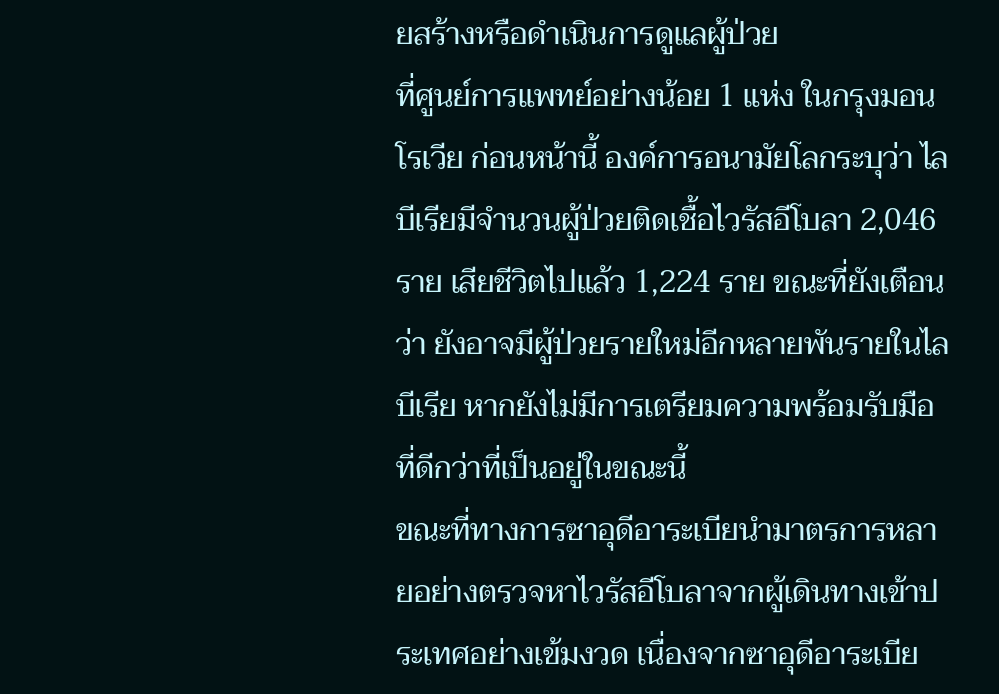ยสร้างหรือดำเนินการดูแลผู้ป่วย
ที่ศูนย์การแพทย์อย่างน้อย 1 แห่ง ในกรุงมอนโรเวีย ก่อนหน้านี้ องค์การอนามัยโลกระบุว่า ไลบีเรียมีจำนวนผู้ป่วยติดเชื้อไวรัสอีโบลา 2,046 ราย เสียชีวิตไปแล้ว 1,224 ราย ขณะที่ยังเตือนว่า ยังอาจมีผู้ป่วยรายใหม่อีกหลายพันรายในไลบีเรีย หากยังไม่มีการเตรียมความพร้อมรับมือที่ดีกว่าที่เป็นอยู่ในขณะนี้
ขณะที่ทางการซาอุดีอาระเบียนำมาตรการหลายอย่างตรวจหาไวรัสอีโบลาจากผู้เดินทางเข้าประเทศอย่างเข้มงวด เนื่องจากซาอุดีอาระเบีย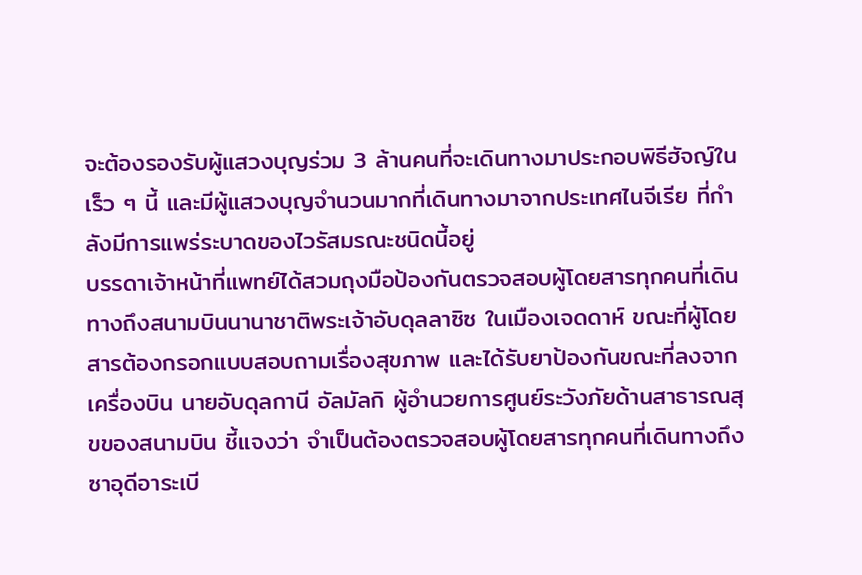จะต้องรองรับผู้แสวงบุญร่วม 3 ล้านคนที่จะเดินทางมาประกอบพิธีฮัจญ์ในเร็ว ๆ นี้ และมีผู้แสวงบุญจำนวนมากที่เดินทางมาจากประเทศไนจีเรีย ที่กำลังมีการแพร่ระบาดของไวรัสมรณะชนิดนี้อยู่
บรรดาเจ้าหน้าที่แพทย์ได้สวมถุงมือป้องกันตรวจสอบผู้โดยสารทุกคนที่เดินทางถึงสนามบินนานาชาติพระเจ้าอับดุลลาซิซ ในเมืองเจดดาห์ ขณะที่ผู้โดยสารต้องกรอกแบบสอบถามเรื่องสุขภาพ และได้รับยาป้องกันขณะที่ลงจากเครื่องบิน นายอับดุลกานี อัลมัลกิ ผู้อำนวยการศูนย์ระวังภัยด้านสาธารณสุขของสนามบิน ชี้แจงว่า จำเป็นต้องตรวจสอบผู้โดยสารทุกคนที่เดินทางถึงซาอุดีอาระเบี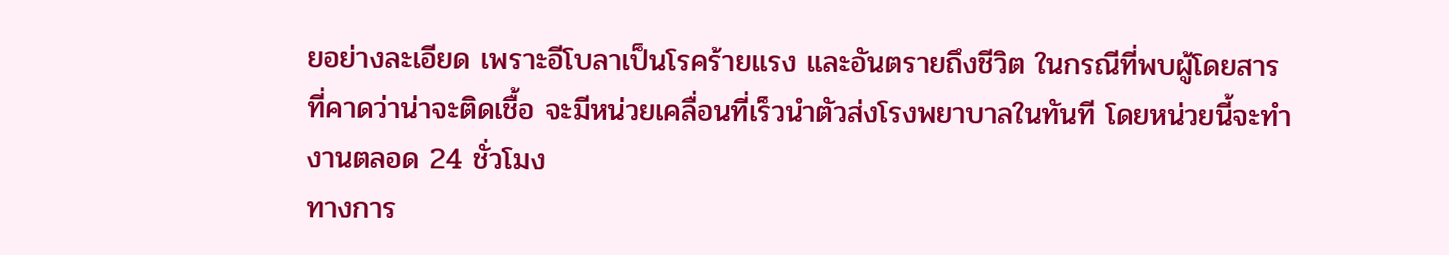ยอย่างละเอียด เพราะอีโบลาเป็นโรคร้ายแรง และอันตรายถึงชีวิต ในกรณีที่พบผู้โดยสารที่คาดว่าน่าจะติดเชื้อ จะมีหน่วยเคลื่อนที่เร็วนำตัวส่งโรงพยาบาลในทันที โดยหน่วยนี้จะทำงานตลอด 24 ชั่วโมง
ทางการ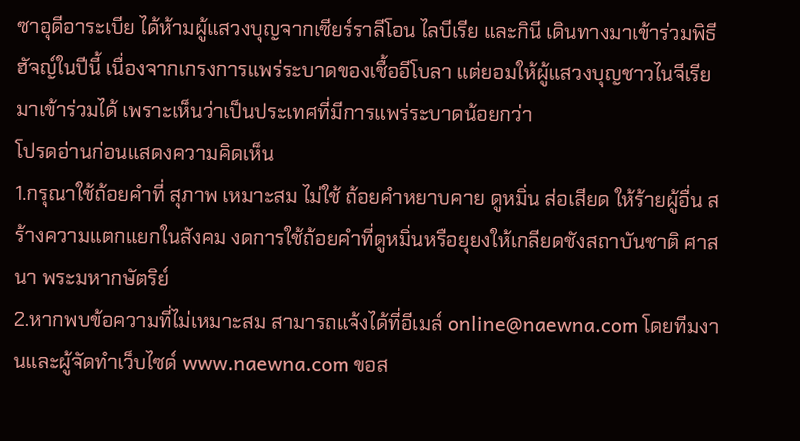ซาอุดีอาระเบีย ได้ห้ามผู้แสวงบุญจากเซียร์ราลีโอน ไลบีเรีย และกินี เดินทางมาเข้าร่วมพิธีฮัจญ์ในปีนี้ เนื่องจากเกรงการแพร่ระบาดของเชื้ออีโบลา แต่ยอมให้ผู้แสวงบุญชาวไนจีเรียมาเข้าร่วมได้ เพราะเห็นว่าเป็นประเทศที่มีการแพร่ระบาดน้อยกว่า
โปรดอ่านก่อนแสดงความคิดเห็น
1.กรุณาใช้ถ้อยคำที่ สุภาพ เหมาะสม ไม่ใช้ ถ้อยคำหยาบคาย ดูหมิ่น ส่อเสียด ให้ร้ายผู้อื่น สร้างความแตกแยกในสังคม งดการใช้ถ้อยคำที่ดูหมิ่นหรือยุยงให้เกลียดชังสถาบันชาติ ศาสนา พระมหากษัตริย์
2.หากพบข้อความที่ไม่เหมาะสม สามารถแจ้งได้ที่อีเมล์ online@naewna.com โดยทีมงานและผู้จัดทำเว็บไซด์ www.naewna.com ขอส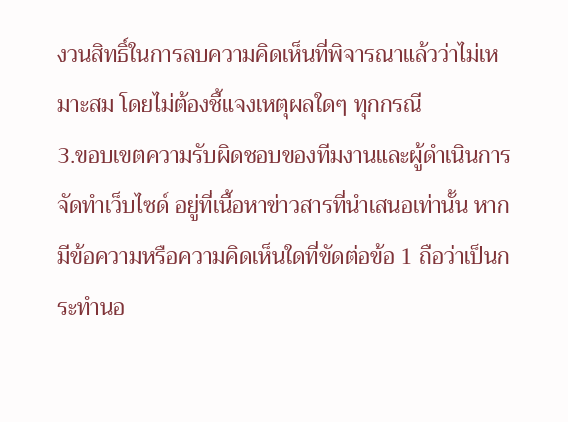งวนสิทธิ์ในการลบความคิดเห็นที่พิจารณาแล้วว่าไม่เหมาะสม โดยไม่ต้องชี้แจงเหตุผลใดๆ ทุกกรณี
3.ขอบเขตความรับผิดชอบของทีมงานและผู้ดำเนินการจัดทำเว็บไซด์ อยู่ที่เนื้อหาข่าวสารที่นำเสนอเท่านั้น หากมีข้อความหรือความคิดเห็นใดที่ขัดต่อข้อ 1 ถือว่าเป็นกระทำนอ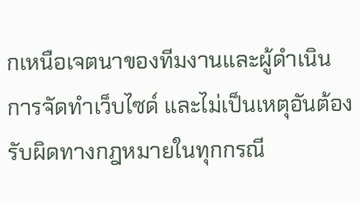กเหนือเจตนาของทีมงานและผู้ดำเนินการจัดทำเว็บไซด์ และไม่เป็นเหตุอันต้องรับผิดทางกฎหมายในทุกกรณี